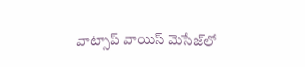వాట్సాప్ వాయిస్ మెసేజ్‌లో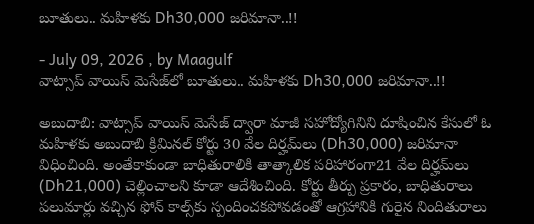బూతులు.. మహిళకు Dh30,000 జరిమానా..!!

- July 09, 2026 , by Maagulf
వాట్సాప్ వాయిస్ మెసేజ్‌లో బూతులు.. మహిళకు Dh30,000 జరిమానా..!!

అబుదాబి: వాట్సాప్ వాయిస్ మెసేజ్ ద్వారా మాజీ సహోద్యోగినిని దూషించిన కేసులో ఓ మహిళకు అబుదాబి క్రిమినల్ కోర్టు 30 వేల దిర్హమ్‌లు (Dh30,000) జరిమానా విధించింది. అంతేకాకుండా బాధితురాలికి తాత్కాలిక పరిహారంగా21 వేల దిర్హమ్‌లు (Dh21,000) చెల్లించాలని కూడా ఆదేశించింది. కోర్టు తీర్పు ప్రకారం, బాధితురాలు పలుమార్లు వచ్చిన ఫోన్ కాల్స్‌కు స్పందించకపోవడంతో ఆగ్రహానికి గురైన నిందితురాలు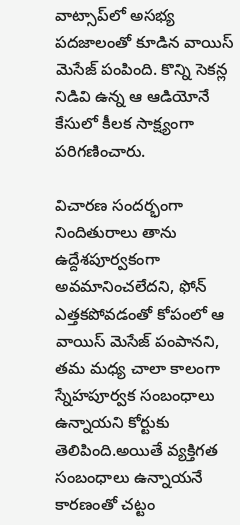వాట్సాప్‌లో అసభ్య పదజాలంతో కూడిన వాయిస్ మెసేజ్ పంపింది. కొన్ని సెకన్ల నిడివి ఉన్న ఆ ఆడియోనే కేసులో కీలక సాక్ష్యంగా పరిగణించారు.

విచారణ సందర్భంగా నిందితురాలు తాను ఉద్దేశపూర్వకంగా అవమానించలేదని, ఫోన్ ఎత్తకపోవడంతో కోపంలో ఆ వాయిస్ మెసేజ్ పంపానని, తమ మధ్య చాలా కాలంగా స్నేహపూర్వక సంబంధాలు ఉన్నాయని కోర్టుకు తెలిపింది.అయితే వ్యక్తిగత సంబంధాలు ఉన్నాయనే కారణంతో చట్టం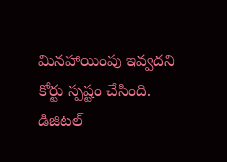మినహాయింపు ఇవ్వదని కోర్టు స్పష్టం చేసింది. డిజిటల్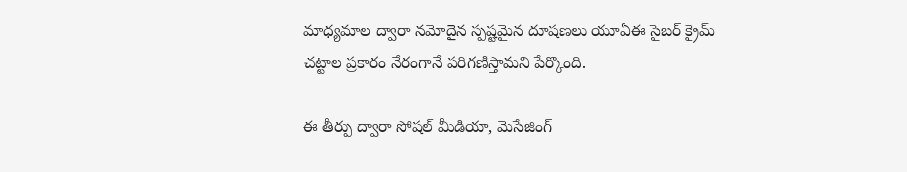మాధ్యమాల ద్వారా నమోదైన స్పష్టమైన దూషణలు యూఏఈ సైబర్ క్రైమ్ చట్టాల ప్రకారం నేరంగానే పరిగణిస్తామని పేర్కొంది.

ఈ తీర్పు ద్వారా సోషల్ మీడియా, మెసేజింగ్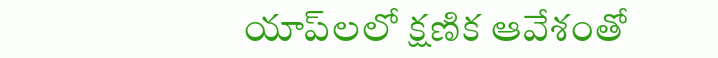యాప్‌లలో క్షణిక ఆవేశంతో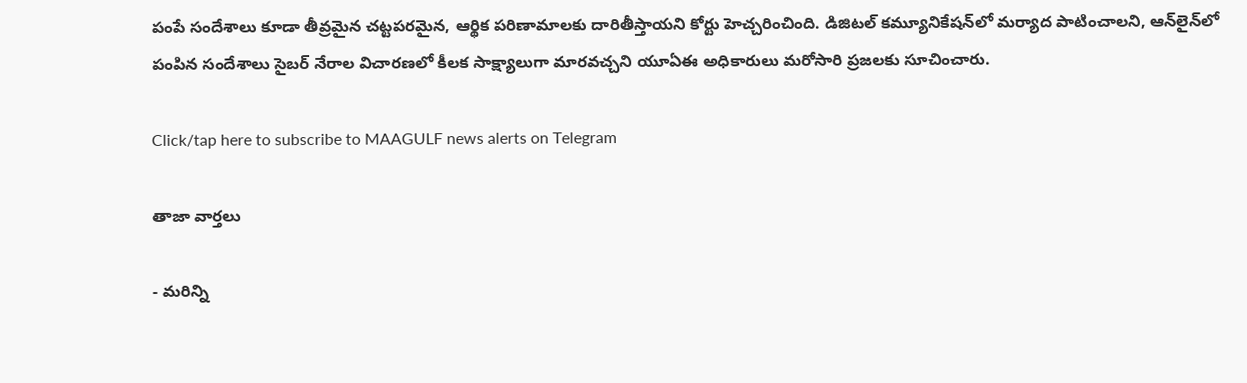పంపే సందేశాలు కూడా తీవ్రమైన చట్టపరమైన, ఆర్థిక పరిణామాలకు దారితీస్తాయని కోర్టు హెచ్చరించింది. డిజిటల్ కమ్యూనికేషన్‌లో మర్యాద పాటించాలని, ఆన్‌లైన్‌లో పంపిన సందేశాలు సైబర్ నేరాల విచారణలో కీలక సాక్ష్యాలుగా మారవచ్చని యూఏఈ అధికారులు మరోసారి ప్రజలకు సూచించారు.

Click/tap here to subscribe to MAAGULF news alerts on Telegram

తాజా వార్తలు

- మరిన్ని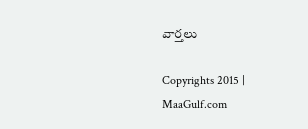వార్తలు

Copyrights 2015 | MaaGulf.com